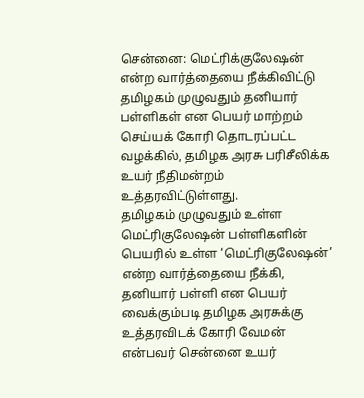சென்னை: மெட்ரிக்குலேஷன் என்ற வார்த்தையை நீக்கிவிட்டு தமிழகம் முழுவதும் தனியார் பள்ளிகள் என பெயர் மாற்றம் செய்யக் கோரி தொடரப்பட்ட வழக்கில், தமிழக அரசு பரிசீலிக்க உயர் நீதிமன்றம் உத்தரவிட்டுள்ளது.
தமிழகம் முழுவதும் உள்ள மெட்ரிகுலேஷன் பள்ளிகளின் பெயரில் உள்ள ‘மெட்ரிகுலேஷன்’ என்ற வார்த்தையை நீக்கி, தனியார் பள்ளி என பெயர் வைக்கும்படி தமிழக அரசுக்கு உத்தரவிடக் கோரி வேமன் என்பவர் சென்னை உயர்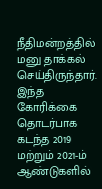நீதிமன்றத்தில் மனு தாக்கல் செய்திருந்தார். இந்த கோரிக்கை தொடர்பாக கடந்த 2019 மற்றும் 2021-ம் ஆண்டுகளில்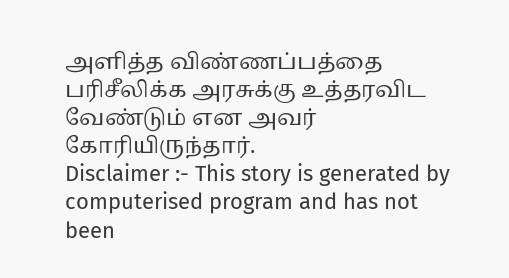அளித்த விண்ணப்பத்தை பரிசீலிக்க அரசுக்கு உத்தரவிட வேண்டும் என அவர் கோரியிருந்தார்.
Disclaimer :- This story is generated by computerised program and has not been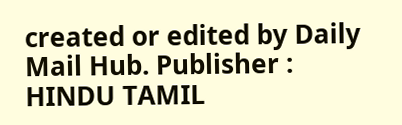created or edited by Daily Mail Hub. Publisher : HINDU TAMIL